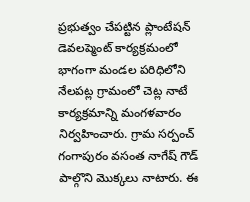ప్రభుత్వం చేపట్టిన ప్లాంటేషన్ డెవలప్మెంట్ కార్యక్రమంలో భాగంగా మండల పరిధిలోని నేలపట్ల గ్రామంలో చెట్ల నాటే కార్యక్రమాన్ని మంగళవారం నిర్వహించారు. గ్రామ సర్పంచ్ గంగాపురం వసంత నాగేష్ గౌడ్ పాల్గొని మొక్కలు నాటారు. ఈ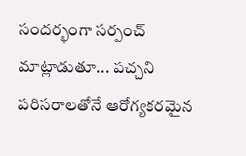సందర్భంగా సర్పంచ్ మాట్లాడుతూ... పచ్చని పరిసరాలతోనే ఆరోగ్యకరమైన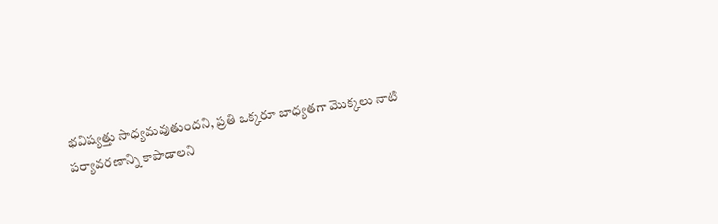భవిష్యత్తు సాధ్యమవుతుందని, ప్రతి ఒక్కరూ బాధ్యతగా మొక్కలు నాటి పర్యావరణాన్ని కాపాడాలని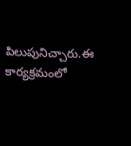పిలుపునిచ్చారు.ఈ కార్యక్రమంలో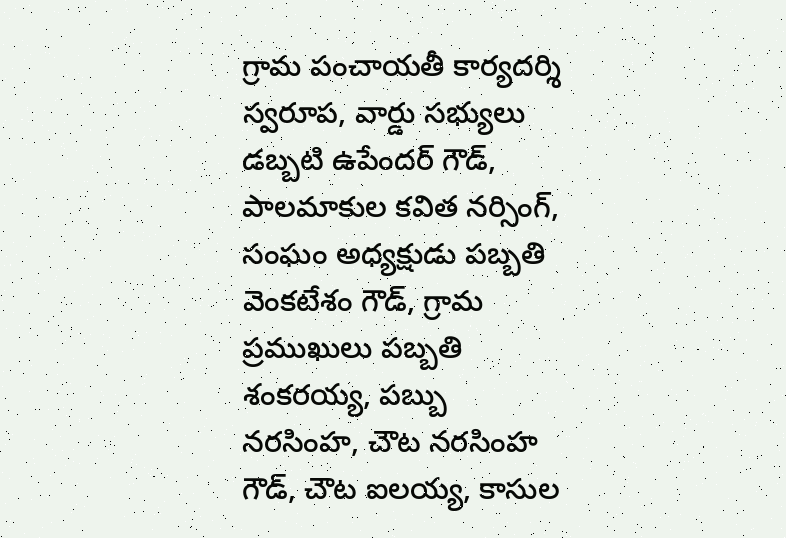గ్రామ పంచాయతీ కార్యదర్శి స్వరూప, వార్డు సభ్యులు డబ్బటి ఉపేందర్ గౌడ్, పాలమాకుల కవిత నర్సింగ్, సంఘం అధ్యక్షుడు పబ్బతి వెంకటేశం గౌడ్, గ్రామ ప్రముఖులు పబ్బతి శంకరయ్య, పబ్బు నరసింహ, చౌట నరసింహ గౌడ్, చౌట ఐలయ్య, కాసుల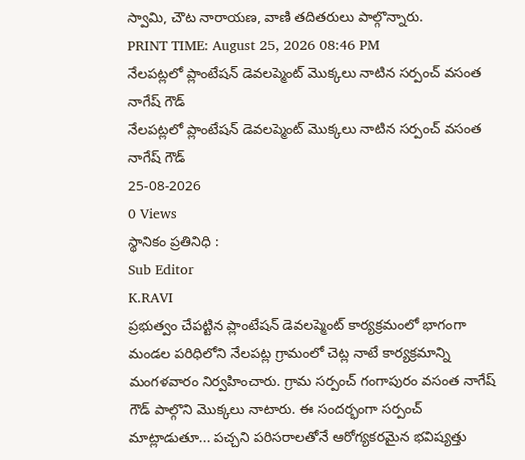స్వామి, చౌట నారాయణ, వాణి తదితరులు పాల్గొన్నారు.
PRINT TIME: August 25, 2026 08:46 PM
నేలపట్లలో ప్లాంటేషన్ డెవలప్మెంట్ మొక్కలు నాటిన సర్పంచ్ వసంత నాగేష్ గౌడ్
నేలపట్లలో ప్లాంటేషన్ డెవలప్మెంట్ మొక్కలు నాటిన సర్పంచ్ వసంత నాగేష్ గౌడ్
25-08-2026
0 Views
స్థానికం ప్రతినిధి :
Sub Editor
K.RAVI
ప్రభుత్వం చేపట్టిన ప్లాంటేషన్ డెవలప్మెంట్ కార్యక్రమంలో భాగంగా మండల పరిధిలోని నేలపట్ల గ్రామంలో చెట్ల నాటే కార్యక్రమాన్ని మంగళవారం నిర్వహించారు. గ్రామ సర్పంచ్ గంగాపురం వసంత నాగేష్ గౌడ్ పాల్గొని మొక్కలు నాటారు. ఈ సందర్భంగా సర్పంచ్ మాట్లాడుతూ... పచ్చని పరిసరాలతోనే ఆరోగ్యకరమైన భవిష్యత్తు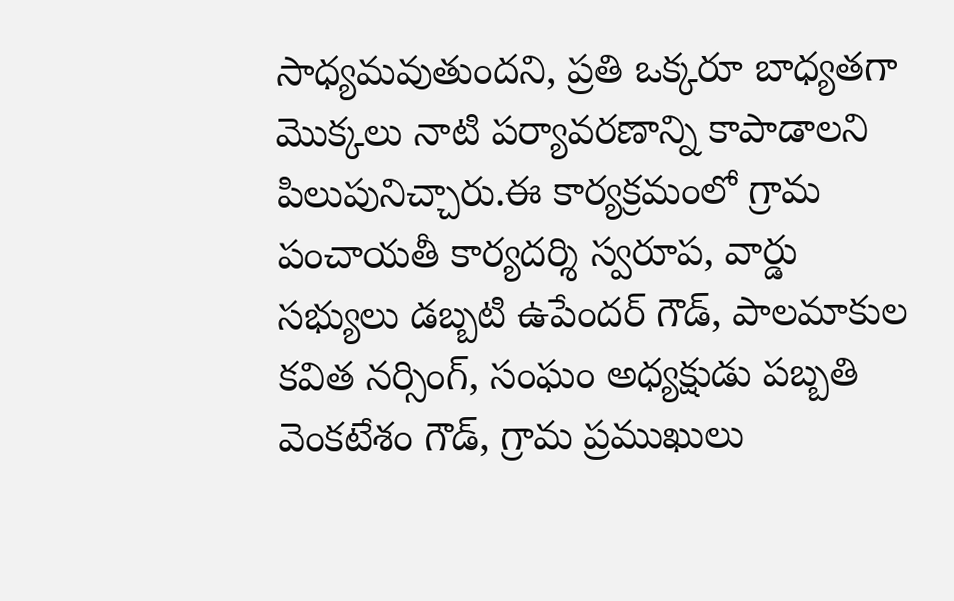సాధ్యమవుతుందని, ప్రతి ఒక్కరూ బాధ్యతగా మొక్కలు నాటి పర్యావరణాన్ని కాపాడాలని పిలుపునిచ్చారు.ఈ కార్యక్రమంలో గ్రామ పంచాయతీ కార్యదర్శి స్వరూప, వార్డు సభ్యులు డబ్బటి ఉపేందర్ గౌడ్, పాలమాకుల కవిత నర్సింగ్, సంఘం అధ్యక్షుడు పబ్బతి వెంకటేశం గౌడ్, గ్రామ ప్రముఖులు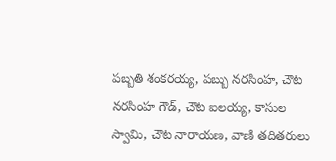పబ్బతి శంకరయ్య, పబ్బు నరసింహ, చౌట నరసింహ గౌడ్, చౌట ఐలయ్య, కాసుల స్వామి, చౌట నారాయణ, వాణి తదితరులు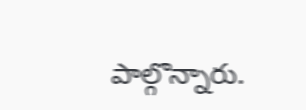పాల్గొన్నారు.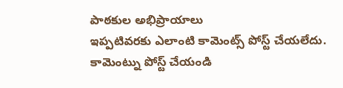పాఠకుల అభిప్రాయాలు
ఇప్పటివరకు ఎలాంటి కామెంట్స్ పోస్ట్ చేయలేదు.
కామెంట్ను పోస్ట్ చేయండి